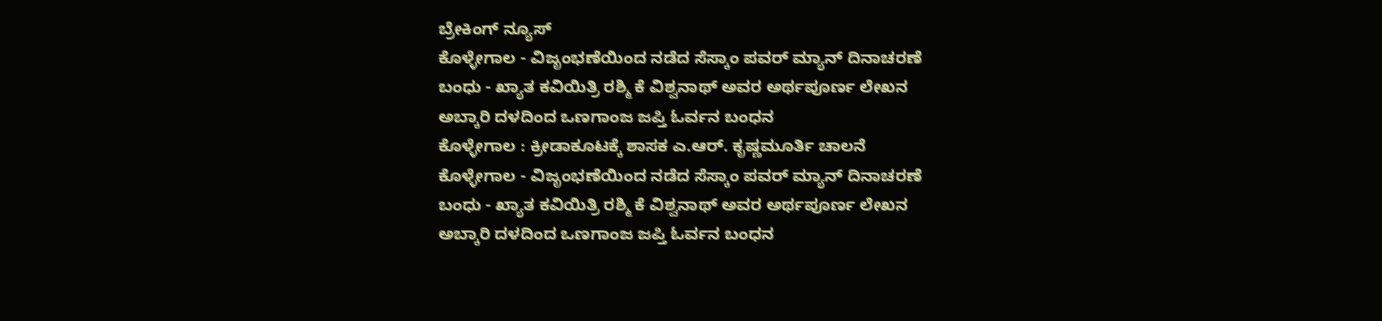ಬ್ರೇಕಿಂಗ್ ನ್ಯೂಸ್
ಕೊಳ್ಳೇಗಾಲ - ವಿಜೃಂಭಣೆಯಿಂದ ನಡೆದ ಸೆಸ್ಕಾಂ ಪವರ್ ಮ್ಯಾನ್ ದಿನಾಚರಣೆ
ಬಂಧು - ಖ್ಯಾತ ಕವಿಯಿತ್ರಿ ರಶ್ಮಿ ಕೆ ವಿಶ್ವನಾಥ್ ಅವರ ಅರ್ಥಪೂರ್ಣ ಲೇಖನ
ಅಬ್ಕಾರಿ ದಳದಿಂದ ಒಣಗಾಂಜ ಜಪ್ತಿ ಓರ್ವನ ಬಂಧನ
ಕೊಳ್ಳೇಗಾಲ : ಕ್ರೀಡಾಕೂಟಕ್ಕೆ ಶಾಸಕ ಎ.ಆರ್. ಕೃಷ್ಣಮೂರ್ತಿ ಚಾಲನೆ
ಕೊಳ್ಳೇಗಾಲ - ವಿಜೃಂಭಣೆಯಿಂದ ನಡೆದ ಸೆಸ್ಕಾಂ ಪವರ್ ಮ್ಯಾನ್ ದಿನಾಚರಣೆ
ಬಂಧು - ಖ್ಯಾತ ಕವಿಯಿತ್ರಿ ರಶ್ಮಿ ಕೆ ವಿಶ್ವನಾಥ್ ಅವರ ಅರ್ಥಪೂರ್ಣ ಲೇಖನ
ಅಬ್ಕಾರಿ ದಳದಿಂದ ಒಣಗಾಂಜ ಜಪ್ತಿ ಓರ್ವನ ಬಂಧನ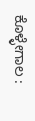ಕೊಳ್ಳೇಗಾಲ :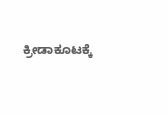ಕ್ರೀಡಾಕೂಟಕ್ಕೆ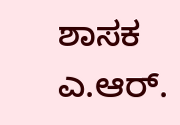ಶಾಸಕ ಎ.ಆರ್.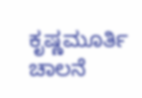ಕೃಷ್ಣಮೂರ್ತಿ ಚಾಲನೆ